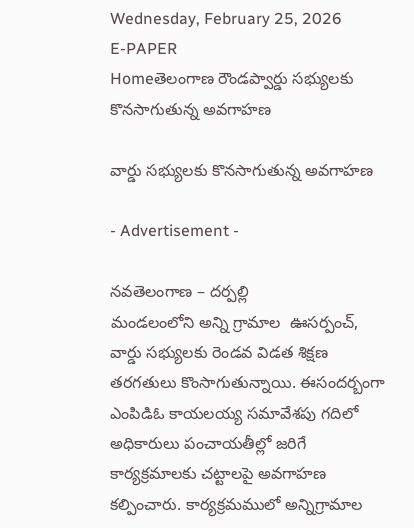Wednesday, February 25, 2026
E-PAPER
Homeతెలంగాణ రౌండప్వార్డు సభ్యులకు కొనసాగుతున్న అవగాహణ

వార్డు సభ్యులకు కొనసాగుతున్న అవగాహణ

- Advertisement -

నవతెలంగాణ – దర్పల్లి
మండలంలోని అన్ని గ్రామాల  ఊసర్పంచ్, వార్డు సభ్యులకు రెండవ విడత శిక్షణ తరగతులు కొంసాగుతున్నాయి. ఈసందర్బంగా ఎంపిడిఓ కాయలయ్య సమావేశపు గదిలో అధికారులు పంచాయతీల్లో జరిగే కార్యక్రమాలకు చట్టాలపై అవగాహణ కల్పించారు. కార్యక్రమములో అన్నిగ్రామాల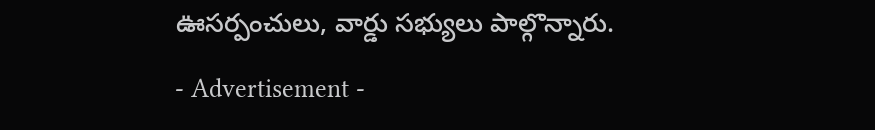ఊసర్పంచులు, వార్డు సభ్యులు పాల్గొన్నారు.

- Advertisement -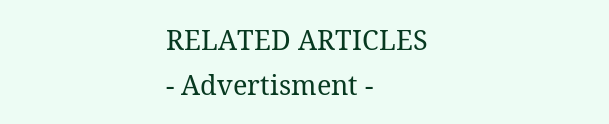RELATED ARTICLES
- Advertisment -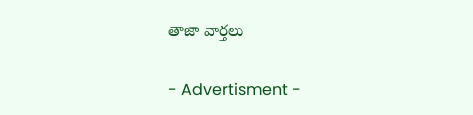తాజా వార్తలు

- Advertisment -